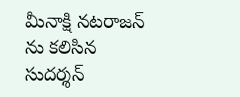మీనాక్షి నటరాజన్ ను కలిసిన సుదర్శన్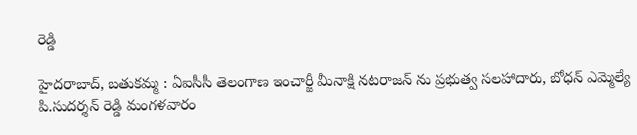రెడ్డి

హైదరాబాద్, బతుకమ్మ : ఏఐసీసీ తెలంగాణ ఇంచార్జీ మీనాక్షి నటరాజన్ ను ప్రభుత్వ సలహాదారు, బోధన్ ఎమ్మెల్యే పి.సుదర్శన్ రెడ్డి మంగళవారం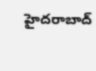హైదరాబాద్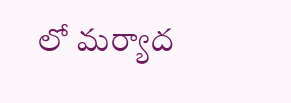లో మర్యాద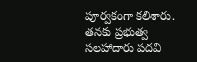పూర్వకంగా కలిశారు. తనకు ప్రభుత్వ సలహాదారు పదవి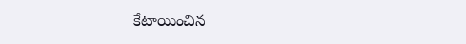కేటాయించిన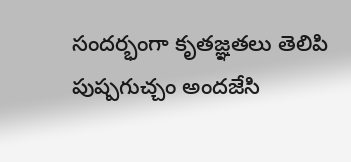సందర్భంగా కృతజ్ఞతలు తెలిపి పుష్పగుచ్చం అందజేసి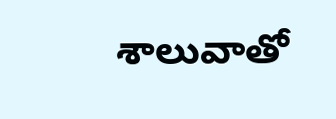శాలువాతో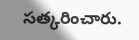సత్కరించారు.